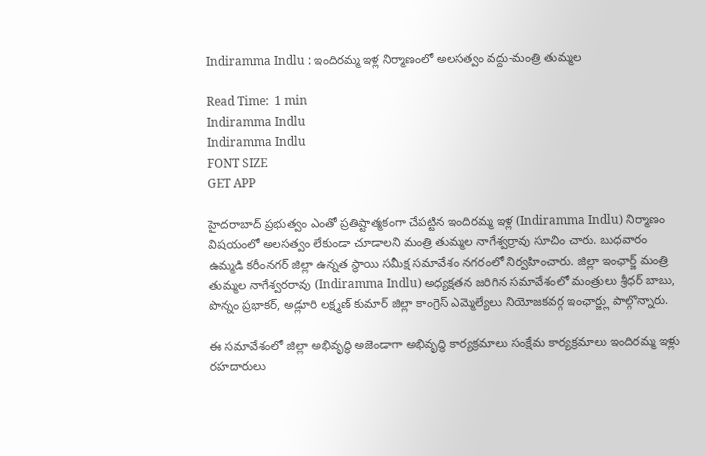Indiramma Indlu : ఇందిరమ్మ ఇళ్ల నిర్మాణంలో అలసత్వం వద్దు-మంత్రి తుమ్మల

Read Time:  1 min
Indiramma Indlu
Indiramma Indlu
FONT SIZE
GET APP

హైదరాబాద్ ప్రభుత్వం ఎంతో ప్రతిష్టాత్మకంగా చేపట్టిన ఇందిరమ్మ ఇళ్ల (Indiramma Indlu) నిర్మాణం విషయంలో అలసత్వం లేకుండా చూడాలని మంత్రి తుమ్మల నాగేశ్వర్రావు సూచిం చారు. బుధవారం ఉమ్మడి కరీంనగర్ జిల్లా ఉన్నత స్థాయి సమీక్ష సమావేశం నగరంలో నిర్వహించారు. జిల్లా ఇంఛార్జ్ మంత్రి తుమ్మల నాగేశ్వరరావు (Indiramma Indlu) అధ్యక్షతన జరిగిన సమావేశంలో మంత్రులు శ్రీధర్ బాబు, పొన్నం ప్రభాకర్, అడ్లూరి లక్ష్మణ్ కుమార్ జిల్లా కాంగ్రెస్ ఎమ్మెల్యేలు నియోజకవర్గ ఇంఛార్జ్లు పాల్గొన్నారు.

ఈ సమావేశంలో జిల్లా అభివృద్ధి అజెండాగా అభివృద్ధి కార్యక్రమాలు సంక్షేమ కార్యక్రమాలు ఇందిరమ్మ ఇళ్లు రహదారులు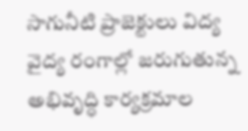సాగునీటి ప్రాజెక్టులు విద్య వైద్య రంగాల్లో జరుగుతున్న అభివృద్ధి కార్యక్రమాల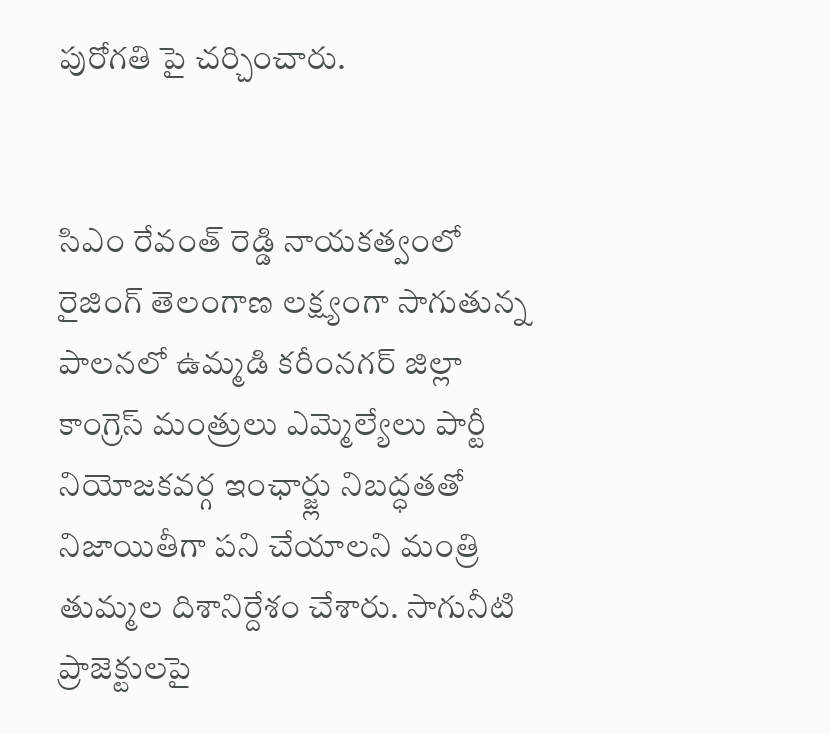పురోగతి పై చర్చించారు.


సిఎం రేవంత్ రెడ్డి నాయకత్వంలో రైజింగ్ తెలంగాణ లక్ష్యంగా సాగుతున్న పాలనలో ఉమ్మడి కరీంనగర్ జిల్లా కాంగ్రెస్ మంత్రులు ఎమ్మెల్యేలు పార్టీ నియోజకవర్గ ఇంఛార్జ్లు నిబద్ధతతో నిజాయితీగా పని చేయాలని మంత్రి తుమ్మల దిశానిర్దేశం చేశారు. సాగునీటి ప్రాజెక్టులపై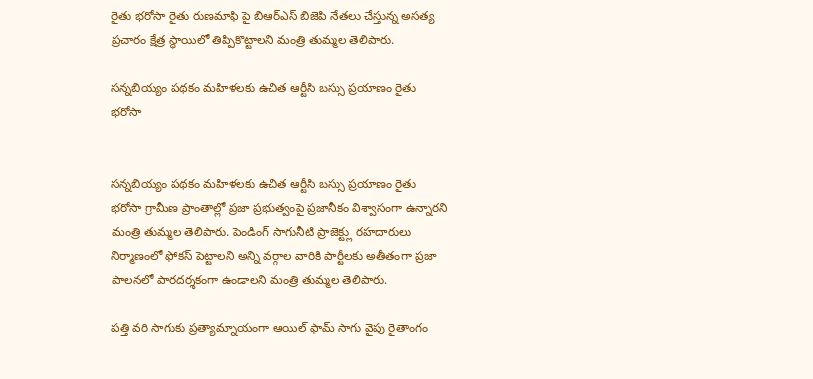రైతు భరోసా రైతు రుణమాఫి పై బిఆర్ఎస్ బిజెపి నేతలు చేస్తున్న అసత్య ప్రచారం క్షేత్ర స్థాయిలో తిప్పికొట్టాలని మంత్రి తుమ్మల తెలిపారు.

సన్నబియ్యం పథకం మహిళలకు ఉచిత ఆర్టీసి బస్సు ప్రయాణం రైతు భరోసా


సన్నబియ్యం పథకం మహిళలకు ఉచిత ఆర్టీసి బస్సు ప్రయాణం రైతు భరోసా గ్రామీణ ప్రాంతాల్లో ప్రజా ప్రభుత్వంపై ప్రజానీకం విశ్వాసంగా ఉన్నారని మంత్రి తుమ్మల తెలిపారు. పెండింగ్ సాగునీటి ప్రాజెక్ట్లు రహదారులు నిర్మాణంలో ఫోకస్ పెట్టాలని అన్ని వర్గాల వారికి పార్టీలకు అతీతంగా ప్రజా పాలనలో పారదర్శకంగా ఉండాలని మంత్రి తుమ్మల తెలిపారు.

పత్తి వరి సాగుకు ప్రత్యామ్నాయంగా ఆయిల్ ఫామ్ సాగు వైపు రైతాంగం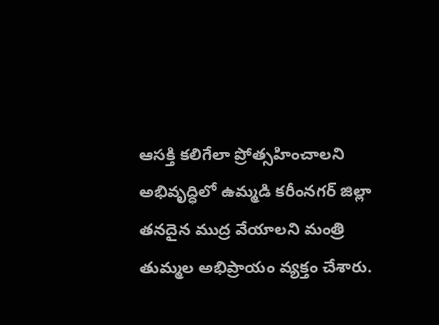ఆసక్తి కలిగేలా ప్రోత్సహించాలని అభివృద్ధిలో ఉమ్మడి కరీంనగర్ జిల్లా తనదైన ముద్ర వేయాలని మంత్రి తుమ్మల అభిప్రాయం వ్యక్తం చేశారు.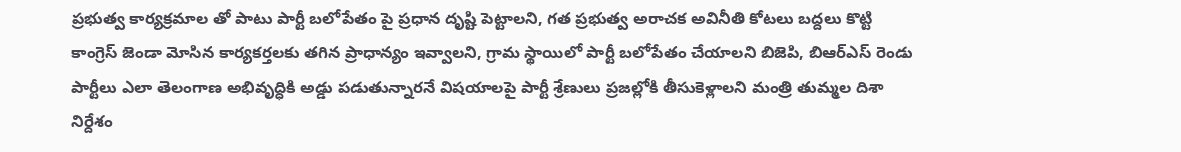ప్రభుత్వ కార్యక్రమాల తో పాటు పార్టీ బలోపేతం పై ప్రధాన దృష్టి పెట్టాలని, గత ప్రభుత్వ అరాచక అవినీతి కోటలు బద్దలు కొట్టి కాంగ్రెస్ జెండా మోసిన కార్యకర్తలకు తగిన ప్రాధాన్యం ఇవ్వాలని, గ్రామ స్థాయిలో పార్టీ బలోపేతం చేయాలని బిజెపి, బిఆర్ఎస్ రెండు పార్టీలు ఎలా తెలంగాణ అభివృద్ధికి అడ్డు పడుతున్నారనే విషయాలపై పార్టీ శ్రేణులు ప్రజల్లోకి తీసుకెళ్లాలని మంత్రి తుమ్మల దిశా నిర్దేశం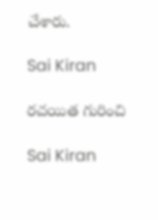చేశారు.

Sai Kiran

రచయిత గురించి

Sai Kiran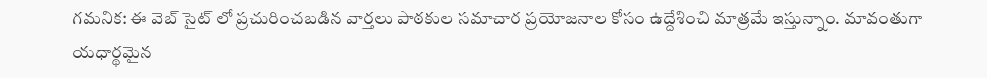గమనిక: ఈ వెబ్ సైట్ లో ప్రచురించబడిన వార్తలు పాఠకుల సమాచార ప్రయోజనాల కోసం ఉద్దేశించి మాత్రమే ఇస్తున్నాం. మావంతుగా యధార్థమైన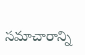సమాచారాన్ని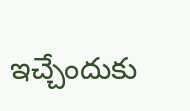ఇచ్చేందుకు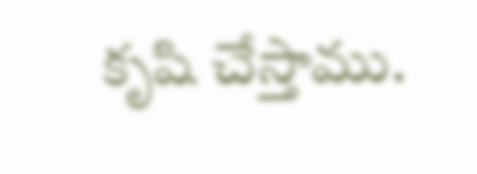కృషి చేస్తాము.